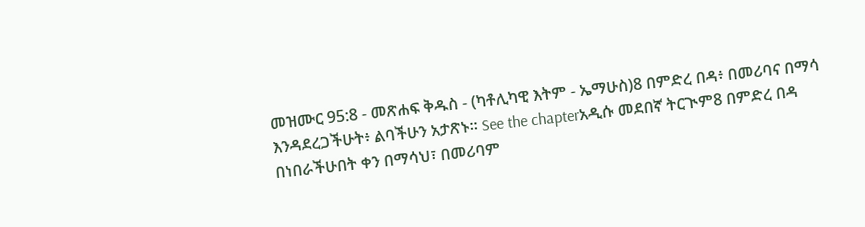መዝሙር 95:8 - መጽሐፍ ቅዱስ - (ካቶሊካዊ እትም - ኤማሁስ)8 በምድረ በዳ፥ በመሪባና በማሳ እንዳደረጋችሁት፥ ልባችሁን አታጽኑ። See the chapterአዲሱ መደበኛ ትርጒም8 በምድረ በዳ በነበራችሁበት ቀን በማሳህ፣ በመሪባም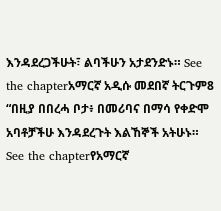እንዳደረጋችሁት፣ ልባችሁን አታደንድኑ። See the chapterአማርኛ አዲሱ መደበኛ ትርጉም8 “በዚያ በበረሓ ቦታ፥ በመሪባና በማሳ የቀድሞ አባቶቻችሁ እንዳደረጉት እልኸኞች አትሁኑ። See the chapterየአማርኛ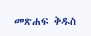መጽሐፍ ቅዱስ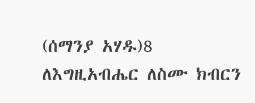(ሰማንያ አሃዱ)8 ለእግዚአብሔር ለስሙ ክብርን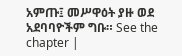አምጡ፤ መሥዋዕት ያዙ ወደ አደባባዮችም ግቡ። See the chapter |